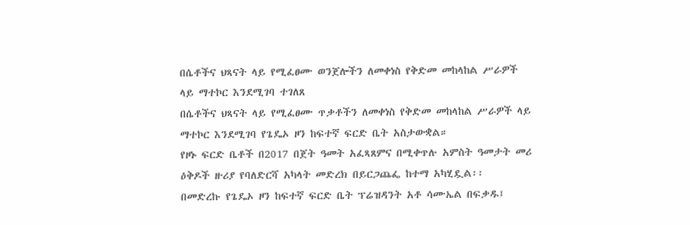በሴቶችና ህጻናት ላይ የሚፈፀሙ ወንጀሎችን ለመቀነስ የቅድመ መከላከል ሥራዎች ላይ ማተኮር እንደሚገባ ተገለጸ
በሴቶችና ህጻናት ላይ የሚፈፀሙ ጥቃቶችን ለመቀነስ የቅድመ መከላከል ሥራዎች ላይ ማተኮር እንደሚገባ የጌዴኦ ዞን ከፍተኛ ፍርድ ቤት አስታውቋል።
የዞኑ ፍርድ ቤቶች በ2017 በጀት ዓመት አፈጻጸምና በሚቀጥሉ አምስት ዓመታት መሪ ዕቅዶች ዙሪያ የባለድርሻ አካላት መድረክ በይርጋጨፌ ከተማ አካሂዷል፡፡
በመድረኩ የጌዴኦ ዞን ከፍተኛ ፍርድ ቤት ፕሬዝዳንት አቶ ሳሙኤል በፍቃዱ፤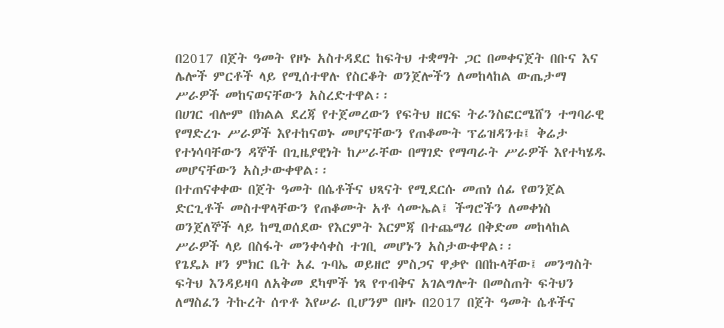በ2017 በጀት ዓመት የዞኑ አስተዳደር ከፍትህ ተቋማት ጋር በመቀናጀት በቡና እና ሌሎች ምርቶች ላይ የሚሰተዋሉ የስርቆት ወንጀሎችን ለመከላከል ውጤታማ ሥራዎች መከናወናቸውን አስረድተዋል፡፡
በሀገር ብሎም በክልል ደረጃ የተጀመረውን የፍትህ ዘርፍ ትራንስፎርሜሸን ተግባራዊ የማድረጉ ሥራዎች እየተከናወኑ መሆናቸውን የጠቆሙት ፕሬዝዳንቱ፤ ቅሬታ የተነሳባቸውን ዳኞች በጊዜያዊነት ከሥራቸው በማገድ የማጣራት ሥራዎች እየተካሄዱ መሆናቸውን አስታውቀዋል፡፡
በተጠናቀቀው በጀት ዓመት በሴቶችና ህጻናት የሚደርሱ መጠነ ሰፊ የወንጀል ድርጊቶች መስተዋላቸውን የጠቆሙት አቶ ሳሙኤል፤ ችግሮችን ለመቀነስ ወንጀለኞች ላይ ከሚወሰደው የእርምት እርምጃ በተጨማሪ በቅድመ መከላከል ሥራዎች ላይ በስፋት መንቀሳቀስ ተገቢ መሆኑን አስታውቀዋል፡፡
የጌዴኦ ዞን ምክር ቤት አፈ ጉባኤ ወይዘሮ ምስጋና ዋቃዮ በበኩላቸው፤ መንግስት ፍትህ እንዳይዛባ ለአቅመ ደካሞች ነጻ የጥብቅና አገልግሎት በመስጠት ፍትህን ለማስፈን ትኩረት ሰጥቶ እየሠራ ቢሆንም በዞኑ በ2017 በጀት ዓመት ሴቶችና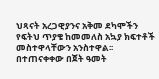ህጻናት አረጋዊያንና አቅመ ደካሞችን የፍትህ ጥያቄ ከመመለስ አኳያ ክፍተቶች መስተዋላቸውን አንስተዋል፡፡
በተጠናቀቀው በጀት ዓመት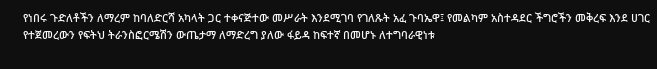የነበሩ ጉድለቶችን ለማረም ከባለድርሻ አካላት ጋር ተቀናጅተው መሥራት እንደሚገባ የገለጹት አፈ ጉባኤዋ፤ የመልካም አስተዳደር ችግሮችን መቅረፍ እንደ ሀገር የተጀመረውን የፍትህ ትራንስፎርሜሽን ውጤታማ ለማድረግ ያለው ፋይዳ ከፍተኛ በመሆኑ ለተግባራዊነቱ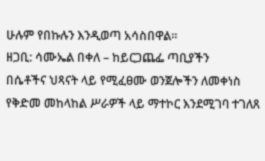ሁሉም የበኩሉን እንዲወጣ አሳስበዋል፡፡
ዘጋቢ: ሳሙኤል በቀለ – ከይርጋጨፌ ጣቢያችን
በሴቶችና ህጻናት ላይ የሚፈፀሙ ወንጀሎችን ለመቀነስ የቅድመ መከላከል ሥራዎች ላይ ማተኮር እንደሚገባ ተገለጸ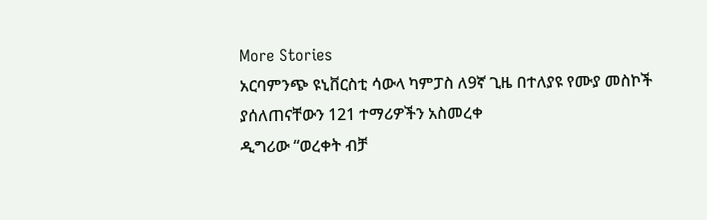More Stories
አርባምንጭ ዩኒቨርስቲ ሳውላ ካምፓስ ለ9ኛ ጊዜ በተለያዩ የሙያ መስኮች ያሰለጠናቸውን 121 ተማሪዎችን አስመረቀ
ዲግሪው “ወረቀት ብቻ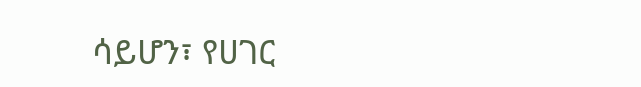ሳይሆን፣ የሀገር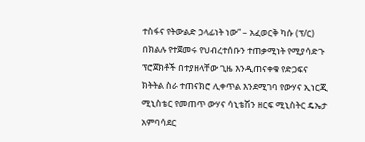ተስፋና የትውልድ ኃላፊነት ነው” – አፈወርቅ ካሱ (ፕ/ር)
በክልሉ የተጀመሩ የህብረተሰቡን ተጠቃሚነት የሚያሳድጉ ፕሮጀክቶች በተያዘላቸው ጊዜ እንዲጠናቀቁ የድጋፍና ክትትል ስራ ተጠናክሮ ሊቀጥል እንደሚገባ የውሃና ኢነርጂ ሚኒስቴር የመጠጥ ውሃና ሳኒቴሽን ዘርፍ ሚኒስትር ዴኤታ አምባሳደር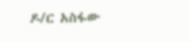ዶ/ር አስፋው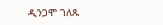ዲንጋሞ ገለጹ